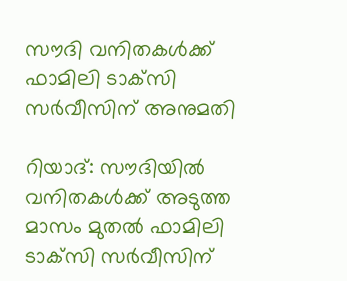സൗദി വനിതകള്‍ക്ക് ഫാമിലി ടാക്‌സി സര്‍വീസിന് അനുമതി

റിയാദ്: സൗദിയില്‍ വനിതകള്‍ക്ക് അടുത്ത മാസം മുതൽ ഫാമിലി ടാക്‌സി സര്‍വീസിന്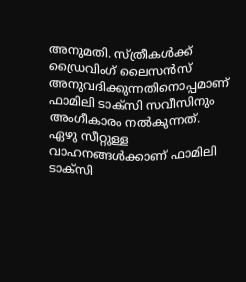അനുമതി. സ്ത്രീകൾക്ക് ഡ്രൈവിംഗ് ലൈസന്‍സ് അനുവദിക്കുന്നതിനൊപ്പമാണ് ഫാമിലി ടാക്സി സ‍വീസിനും അംഗീകാരം നൽകുന്നത്. ഏഴു സീറ്റുള്ള വാഹനങ്ങള്‍ക്കാണ് ഫാമിലി ടാക്‌സി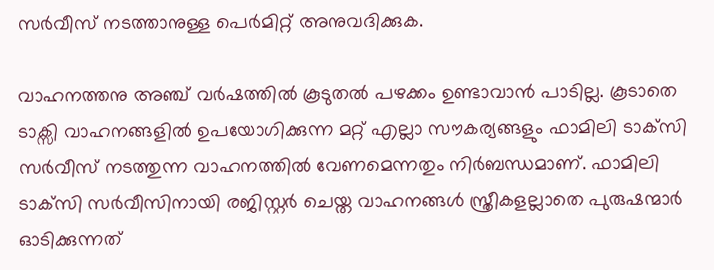സർവീസ് നടത്താനുള്ള പെര്‍മിറ്റ് അനുവദിക്കുക.

വാഹനത്തനു അഞ്ച് വര്‍ഷത്തില്‍ കൂടുതല്‍ പഴക്കം ഉണ്ടാവാന്‍ പാടില്ല. കൂടാതെ ടാക്സി വാഹനങ്ങളിൽ ഉപയോഗിക്കുന്ന മറ്റ് എല്ലാ സൗകര്യങ്ങളും ഫാമിലി ടാക്‌സി സര്‍വീസ് നടത്തുന്ന വാഹനത്തിൽ വേണമെന്നതും നിർബന്ധമാണ്. ഫാമിലി ടാക്‌സി സര്‍വീസിനായി രജിസ്റ്റര്‍ ചെയ്ത വാഹനങ്ങള്‍ സ്ത്രീകളല്ലാതെ പുരുഷന്മാര്‍ ഓടിക്കുന്നത്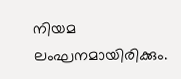നിയമ ലംഘനമായിരിക്കും.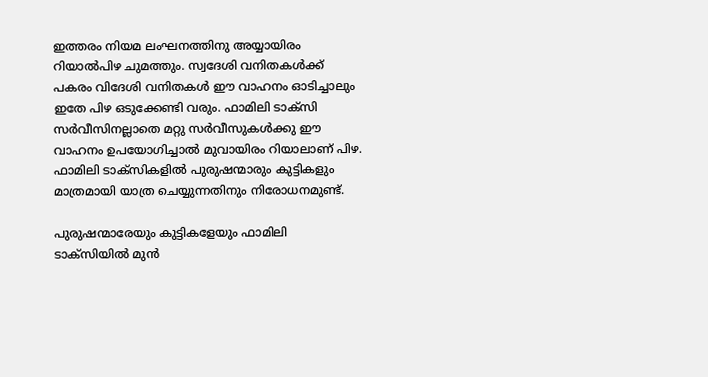ഇത്തരം നിയമ ലംഘനത്തിനു അയ്യായിരം റിയാല്‍പിഴ ചുമത്തും. സ്വദേശി വനിതകള്‍ക്ക് പകരം വിദേശി വനിതകള്‍ ഈ വാഹനം ഓടിച്ചാലും ഇതേ പിഴ ഒടുക്കേണ്ടി വരും. ഫാമിലി ടാക്‌സി സര്‍വീസിനല്ലാതെ മറ്റു സര്‍വീസുകള്‍ക്കു ഈ വാഹനം ഉപയോഗിച്ചാല്‍ മുവായിരം റിയാലാണ് പിഴ. ഫാമിലി ടാക്‌സികളില്‍ പുരുഷന്മാരും കുട്ടികളും മാത്രമായി യാത്ര ചെയ്യുന്നതിനും നിരോധനമുണ്ട്.

പുരുഷന്മാരേയും കുട്ടികളേയും ഫാമിലി ടാക്സിയിൽ മുന്‍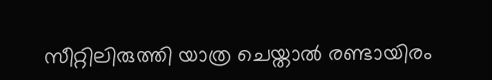സീറ്റിലിരുത്തി യാത്ര ചെയ്താൽ രണ്ടായിരം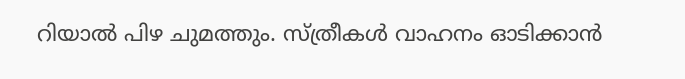റിയാല്‍ പിഴ ചുമത്തും. സ്ത്രീകൾ വാഹനം ഓടിക്കാൻ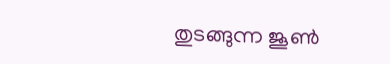തുടങ്ങുന്ന ജൂൺ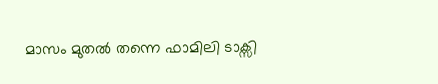മാസം മുതൽ തന്നെ ഫാമിലി ടാക്സി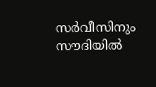സർവീസിനും സൗദിയിൽ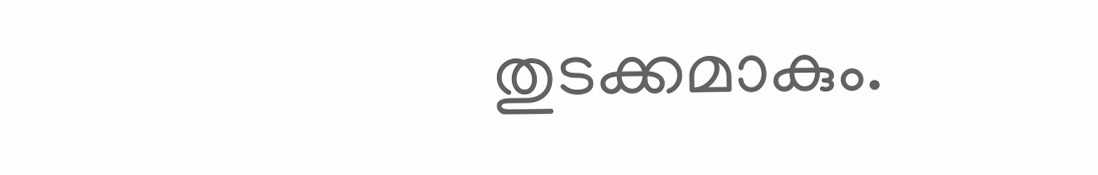തുടക്കമാകും.